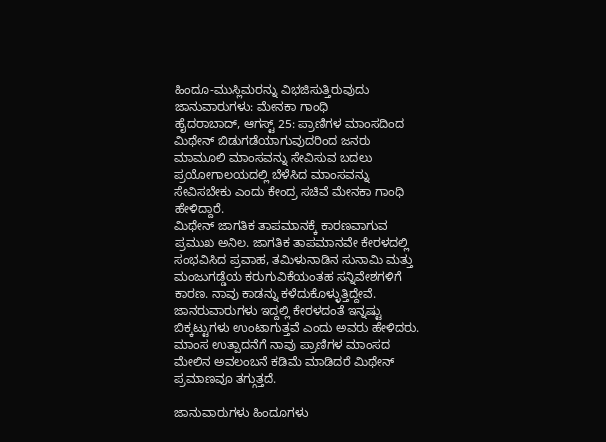ಹಿಂದೂ-ಮುಸ್ಲಿಮರನ್ನು ವಿಭಜಿಸುತ್ತಿರುವುದು ಜಾನುವಾರುಗಳು: ಮೇನಕಾ ಗಾಂಧಿ
ಹೈದರಾಬಾದ್, ಆಗಸ್ಟ್ 25: ಪ್ರಾಣಿಗಳ ಮಾಂಸದಿಂದ ಮಿಥೇನ್ ಬಿಡುಗಡೆಯಾಗುವುದರಿಂದ ಜನರು ಮಾಮೂಲಿ ಮಾಂಸವನ್ನು ಸೇವಿಸುವ ಬದಲು ಪ್ರಯೋಗಾಲಯದಲ್ಲಿ ಬೆಳೆಸಿದ ಮಾಂಸವನ್ನು ಸೇವಿಸಬೇಕು ಎಂದು ಕೇಂದ್ರ ಸಚಿವೆ ಮೇನಕಾ ಗಾಂಧಿ ಹೇಳಿದ್ದಾರೆ.
ಮಿಥೇನ್ ಜಾಗತಿಕ ತಾಪಮಾನಕ್ಕೆ ಕಾರಣವಾಗುವ ಪ್ರಮುಖ ಅನಿಲ. ಜಾಗತಿಕ ತಾಪಮಾನವೇ ಕೇರಳದಲ್ಲಿ ಸಂಭವಿಸಿದ ಪ್ರವಾಹ, ತಮಿಳುನಾಡಿನ ಸುನಾಮಿ ಮತ್ತು ಮಂಜುಗಡ್ಡೆಯ ಕರುಗುವಿಕೆಯಂತಹ ಸನ್ನಿವೇಶಗಳಿಗೆ ಕಾರಣ. ನಾವು ಕಾಡನ್ನು ಕಳೆದುಕೊಳ್ಳುತ್ತಿದ್ದೇವೆ. ಜಾನರುವಾರುಗಳು ಇದ್ದಲ್ಲಿ ಕೇರಳದಂತೆ ಇನ್ನಷ್ಟು ಬಿಕ್ಕಟ್ಟುಗಳು ಉಂಟಾಗುತ್ತವೆ ಎಂದು ಅವರು ಹೇಳಿದರು.
ಮಾಂಸ ಉತ್ಪಾದನೆಗೆ ನಾವು ಪ್ರಾಣಿಗಳ ಮಾಂಸದ ಮೇಲಿನ ಅವಲಂಬನೆ ಕಡಿಮೆ ಮಾಡಿದರೆ ಮಿಥೇನ್ ಪ್ರಮಾಣವೂ ತಗ್ಗುತ್ತದೆ.

ಜಾನುವಾರುಗಳು ಹಿಂದೂಗಳು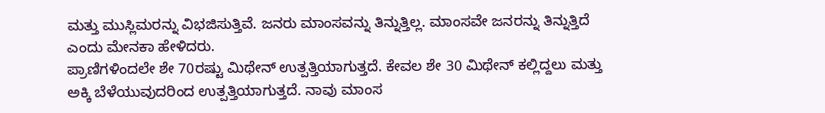ಮತ್ತು ಮುಸ್ಲಿಮರನ್ನು ವಿಭಜಿಸುತ್ತಿವೆ. ಜನರು ಮಾಂಸವನ್ನು ತಿನ್ನುತ್ತಿಲ್ಲ. ಮಾಂಸವೇ ಜನರನ್ನು ತಿನ್ನುತ್ತಿದೆ ಎಂದು ಮೇನಕಾ ಹೇಳಿದರು.
ಪ್ರಾಣಿಗಳಿಂದಲೇ ಶೇ 70ರಷ್ಟು ಮಿಥೇನ್ ಉತ್ಪತ್ತಿಯಾಗುತ್ತದೆ. ಕೇವಲ ಶೇ 30 ಮಿಥೇನ್ ಕಲ್ಲಿದ್ದಲು ಮತ್ತು ಅಕ್ಕಿ ಬೆಳೆಯುವುದರಿಂದ ಉತ್ಪತ್ತಿಯಾಗುತ್ತದೆ. ನಾವು ಮಾಂಸ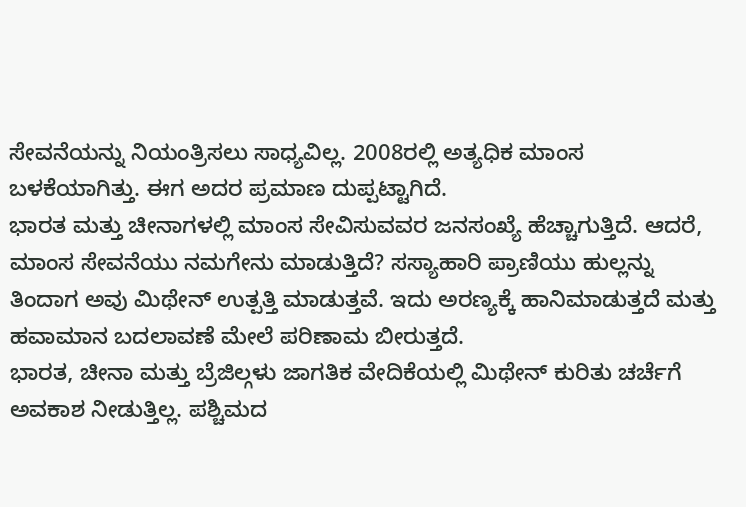ಸೇವನೆಯನ್ನು ನಿಯಂತ್ರಿಸಲು ಸಾಧ್ಯವಿಲ್ಲ. 2008ರಲ್ಲಿ ಅತ್ಯಧಿಕ ಮಾಂಸ ಬಳಕೆಯಾಗಿತ್ತು. ಈಗ ಅದರ ಪ್ರಮಾಣ ದುಪ್ಪಟ್ಟಾಗಿದೆ.
ಭಾರತ ಮತ್ತು ಚೀನಾಗಳಲ್ಲಿ ಮಾಂಸ ಸೇವಿಸುವವರ ಜನಸಂಖ್ಯೆ ಹೆಚ್ಚಾಗುತ್ತಿದೆ. ಆದರೆ, ಮಾಂಸ ಸೇವನೆಯು ನಮಗೇನು ಮಾಡುತ್ತಿದೆ? ಸಸ್ಯಾಹಾರಿ ಪ್ರಾಣಿಯು ಹುಲ್ಲನ್ನು ತಿಂದಾಗ ಅವು ಮಿಥೇನ್ ಉತ್ಪತ್ತಿ ಮಾಡುತ್ತವೆ. ಇದು ಅರಣ್ಯಕ್ಕೆ ಹಾನಿಮಾಡುತ್ತದೆ ಮತ್ತು ಹವಾಮಾನ ಬದಲಾವಣೆ ಮೇಲೆ ಪರಿಣಾಮ ಬೀರುತ್ತದೆ.
ಭಾರತ, ಚೀನಾ ಮತ್ತು ಬ್ರೆಜಿಲ್ಗಳು ಜಾಗತಿಕ ವೇದಿಕೆಯಲ್ಲಿ ಮಿಥೇನ್ ಕುರಿತು ಚರ್ಚೆಗೆ ಅವಕಾಶ ನೀಡುತ್ತಿಲ್ಲ. ಪಶ್ಚಿಮದ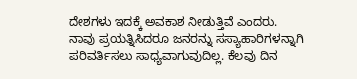ದೇಶಗಳು ಇದಕ್ಕೆ ಅವಕಾಶ ನೀಡುತ್ತಿವೆ ಎಂದರು.
ನಾವು ಪ್ರಯತ್ನಿಸಿದರೂ ಜನರನ್ನು ಸಸ್ಯಾಹಾರಿಗಳನ್ನಾಗಿ ಪರಿವರ್ತಿಸಲು ಸಾಧ್ಯವಾಗುವುದಿಲ್ಲ. ಕೆಲವು ದಿನ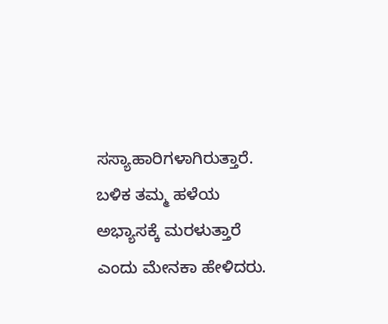ಸಸ್ಯಾಹಾರಿಗಳಾಗಿರುತ್ತಾರೆ. ಬಳಿಕ ತಮ್ಮ ಹಳೆಯ ಅಭ್ಯಾಸಕ್ಕೆ ಮರಳುತ್ತಾರೆ ಎಂದು ಮೇನಕಾ ಹೇಳಿದರು.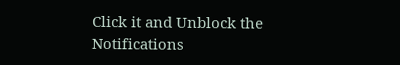Click it and Unblock the Notifications